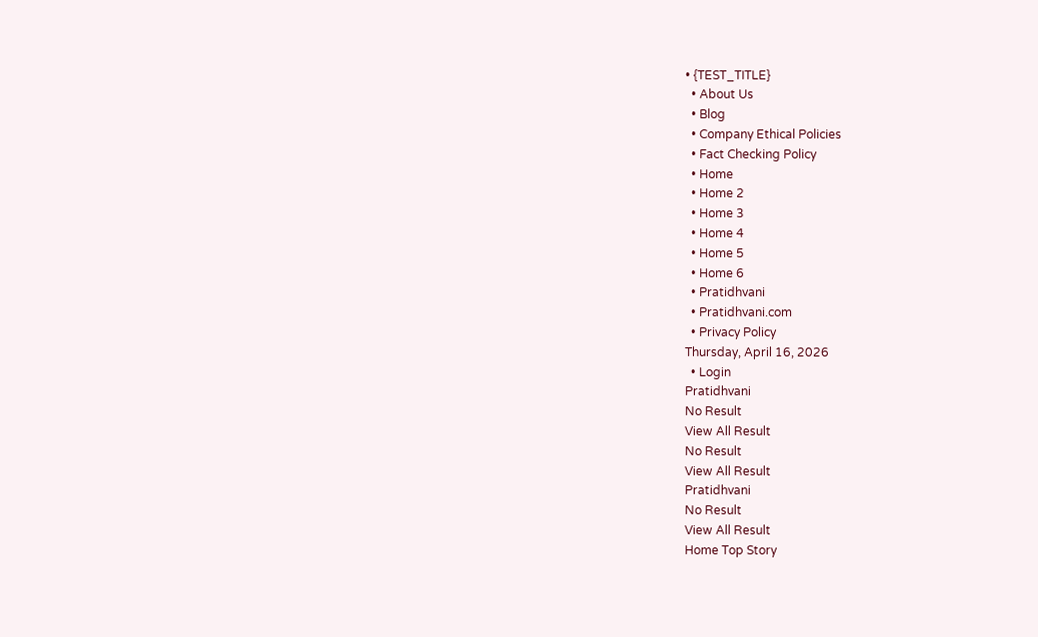• {TEST_TITLE}
  • About Us
  • Blog
  • Company Ethical Policies
  • Fact Checking Policy
  • Home
  • Home 2
  • Home 3
  • Home 4
  • Home 5
  • Home 6
  • Pratidhvani
  • Pratidhvani.com
  • Privacy Policy
Thursday, April 16, 2026
  • Login
Pratidhvani
No Result
View All Result
No Result
View All Result
Pratidhvani
No Result
View All Result
Home Top Story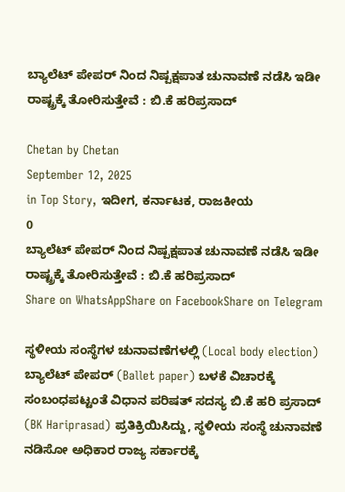ಬ್ಯಾಲೆಟ್ ಪೇಪರ್ ನಿಂದ ನಿಷ್ಪಕ್ಷಪಾತ ಚುನಾವಣೆ ನಡೆಸಿ ಇಡೀ ರಾಷ್ಟ್ರಕ್ಕೆ ತೋರಿಸುತ್ತೇವೆ : ಬಿ.ಕೆ ಹರಿಪ್ರಸಾದ್

Chetan by Chetan
September 12, 2025
in Top Story, ಇದೀಗ, ಕರ್ನಾಟಕ, ರಾಜಕೀಯ
0
ಬ್ಯಾಲೆಟ್ ಪೇಪರ್ ನಿಂದ ನಿಷ್ಪಕ್ಷಪಾತ ಚುನಾವಣೆ ನಡೆಸಿ ಇಡೀ ರಾಷ್ಟ್ರಕ್ಕೆ ತೋರಿಸುತ್ತೇವೆ : ಬಿ.ಕೆ ಹರಿಪ್ರಸಾದ್
Share on WhatsAppShare on FacebookShare on Telegram

ಸ್ಥಳೀಯ ಸಂಸ್ಥೆಗಳ ಚುನಾವಣೆಗಳಲ್ಲಿ (Local body election) ಬ್ಯಾಲೆಟ್ ಪೇಪರ್ (Ballet paper) ಬಳಕೆ ವಿಚಾರಕ್ಕೆ ಸಂಬಂಧಪಟ್ಟಂತೆ ವಿಧಾನ ಪರಿಷತ್ ಸದಸ್ಯ ಬಿ.ಕೆ ಹರಿ ಪ್ರಸಾದ್ (BK Hariprasad) ಪ್ರತಿಕ್ರಿಯಿಸಿದ್ದು, ಸ್ಥಳೀಯ ಸಂಸ್ಥೆ ಚುನಾವಣೆ ನಡಿಸೋ ಅಧಿಕಾರ ರಾಜ್ಯ ಸರ್ಕಾರಕ್ಕೆ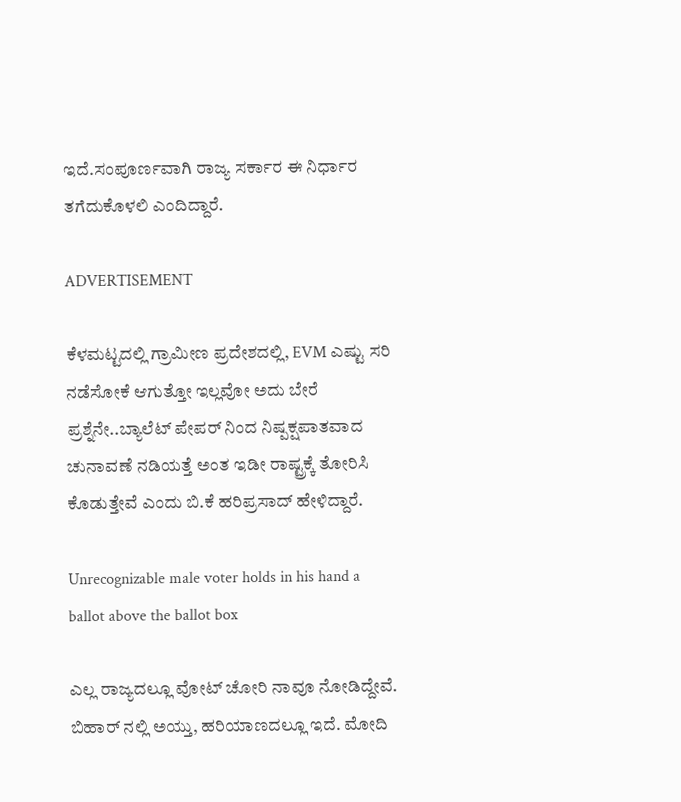ಇದೆ.ಸಂಪೂರ್ಣವಾಗಿ ರಾಜ್ಯ ಸರ್ಕಾರ ಈ ನಿರ್ಧಾರ ತಗೆದುಕೊಳಲಿ ಎಂದಿದ್ದಾರೆ.

ADVERTISEMENT

ಕೆಳಮಟ್ಟದಲ್ಲಿ ಗ್ರಾಮೀಣ ಪ್ರದೇಶದಲ್ಲಿ, EVM ಎಷ್ಟು ಸರಿ ನಡೆಸೋಕೆ ಆಗುತ್ತೋ ಇಲ್ಲವೋ ಅದು ಬೇರೆ ಪ್ರಶ್ನೆನೇ..ಬ್ಯಾಲೆಟ್ ಪೇಪರ್ ನಿಂದ ನಿಷ್ಪಕ್ಷಪಾತವಾದ ಚುನಾವಣೆ ನಡಿಯತ್ತೆ ಅಂತ ಇಡೀ ರಾಷ್ಟ್ರಕ್ಕೆ ತೋರಿಸಿ ಕೊಡುತ್ತೇವೆ ಎಂದು ಬಿ.ಕೆ ಹರಿಪ್ರಸಾದ್ ಹೇಳಿದ್ದಾರೆ.

Unrecognizable male voter holds in his hand a ballot above the ballot box

ಎಲ್ಲ ರಾಜ್ಯದಲ್ಲೂ ವೋಟ್ ಚೋರಿ ನಾವೂ ನೋಡಿದ್ದೇವೆ. ಬಿಹಾರ್ ನಲ್ಲಿ ಅಯ್ತು, ಹರಿಯಾಣದಲ್ಲೂ ಇದೆ. ಮೋದಿ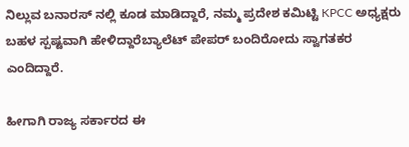ನಿಲ್ಲುವ ಬನಾರಸ್ ನಲ್ಲಿ ಕೂಡ ಮಾಡಿದ್ದಾರೆ, ನಮ್ಮ ಪ್ರದೇಶ ಕಮಿಟ್ಟಿ KPCC ಅಧ್ಯಕ್ಷರು ಬಹಳ ಸ್ಪಷ್ಟವಾಗಿ ಹೇಳಿದ್ದಾರೆಬ್ಯಾಲೆಟ್ ಪೇಪರ್ ಬಂದಿರೋದು ಸ್ವಾಗತಕರ ಎಂದಿದ್ದಾರೆ.

ಹೀಗಾಗಿ ರಾಜ್ಯ ಸರ್ಕಾರದ ಈ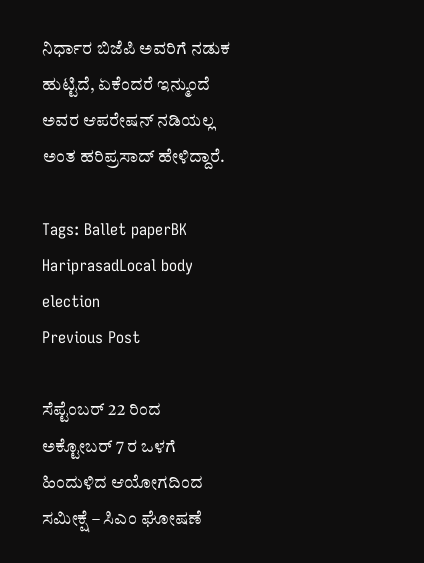ನಿರ್ಧಾರ ಬಿಜೆಪಿ ಅವರಿಗೆ ನಡುಕ ಹುಟ್ಟಿದೆ, ಏಕೆಂದರೆ ಇನ್ಮುಂದೆ ಅವರ ಆಪರೇಷನ್ ನಡಿಯಲ್ಲ ಅಂತ ಹರಿಪ್ರಸಾದ್ ಹೇಳಿದ್ದಾರೆ.

Tags: Ballet paperBK HariprasadLocal body election
Previous Post

ಸೆಪ್ಟೆಂಬರ್ 22 ರಿಂದ ಅಕ್ಟೋಬರ್ 7 ರ ಒಳಗೆ ಹಿಂದುಳಿದ ಆಯೋಗದಿಂದ ಸಮೀಕ್ಷೆ – ಸಿಎಂ ಘೋಷಣೆ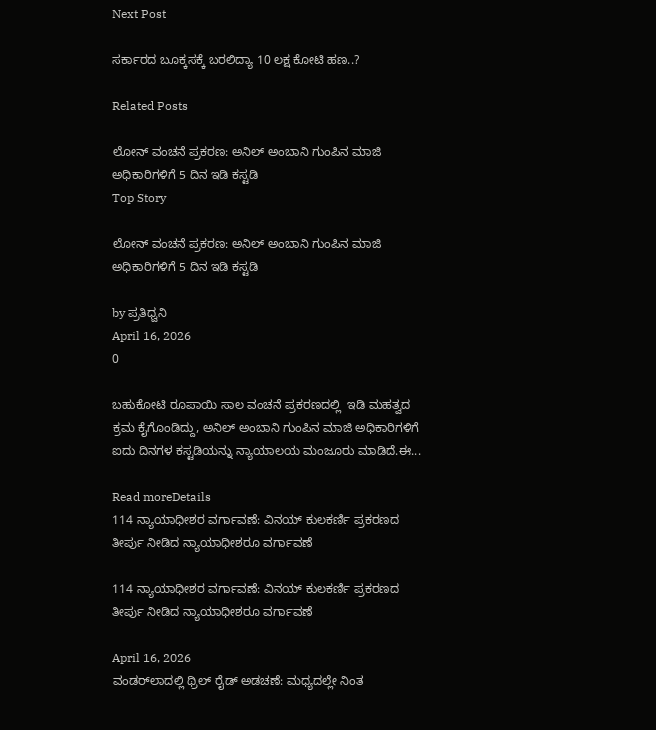Next Post

ಸರ್ಕಾರದ ಬೂಕ್ಕಸಕ್ಕೆ ಬರಲಿದ್ಯಾ 10 ಲಕ್ಷ ಕೋಟಿ ಹಣ..?

Related Posts

ಲೋನ್ ವಂಚನೆ ಪ್ರಕರಣ: ಅನಿಲ್ ಅಂಬಾನಿ ಗುಂಪಿನ ಮಾಜಿ ಅಧಿಕಾರಿಗಳಿಗೆ 5 ದಿನ ಇಡಿ ಕಸ್ಟಡಿ
Top Story

ಲೋನ್ ವಂಚನೆ ಪ್ರಕರಣ: ಅನಿಲ್ ಅಂಬಾನಿ ಗುಂಪಿನ ಮಾಜಿ ಅಧಿಕಾರಿಗಳಿಗೆ 5 ದಿನ ಇಡಿ ಕಸ್ಟಡಿ

by ಪ್ರತಿಧ್ವನಿ
April 16, 2026
0

ಬಹುಕೋಟಿ ರೂಪಾಯಿ ಸಾಲ ವಂಚನೆ ಪ್ರಕರಣದಲ್ಲಿ  ಇಡಿ ಮಹತ್ವದ ಕ್ರಮ ಕೈಗೊಂಡಿದ್ದು, ಅನಿಲ್ ಅಂಬಾನಿ ಗುಂಪಿನ ಮಾಜಿ ಅಧಿಕಾರಿಗಳಿಗೆ ಐದು ದಿನಗಳ ಕಸ್ಟಡಿಯನ್ನು ನ್ಯಾಯಾಲಯ ಮಂಜೂರು ಮಾಡಿದೆ.ಈ...

Read moreDetails
114 ನ್ಯಾಯಾಧೀಶರ ವರ್ಗಾವಣೆ: ವಿನಯ್ ಕುಲಕರ್ಣಿ ಪ್ರಕರಣದ ತೀರ್ಪು ನೀಡಿದ ನ್ಯಾಯಾಧೀಶರೂ ವರ್ಗಾವಣೆ

114 ನ್ಯಾಯಾಧೀಶರ ವರ್ಗಾವಣೆ: ವಿನಯ್ ಕುಲಕರ್ಣಿ ಪ್ರಕರಣದ ತೀರ್ಪು ನೀಡಿದ ನ್ಯಾಯಾಧೀಶರೂ ವರ್ಗಾವಣೆ

April 16, 2026
ವಂಡರ್‌ಲಾದಲ್ಲಿ ಥ್ರಿಲ್ ರೈಡ್ ಅಡಚಣೆ: ಮಧ್ಯದಲ್ಲೇ ನಿಂತ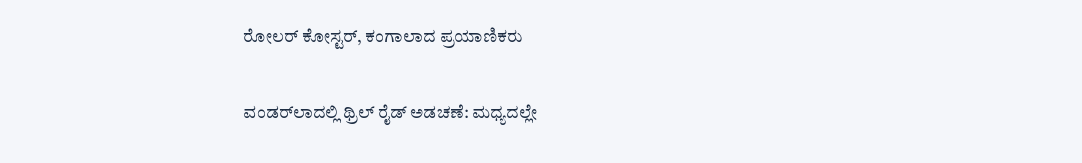ರೋಲರ್ ಕೋಸ್ಟರ್, ಕಂಗಾಲಾದ ಪ್ರಯಾಣಿಕರು

ವಂಡರ್‌ಲಾದಲ್ಲಿ ಥ್ರಿಲ್ ರೈಡ್ ಅಡಚಣೆ: ಮಧ್ಯದಲ್ಲೇ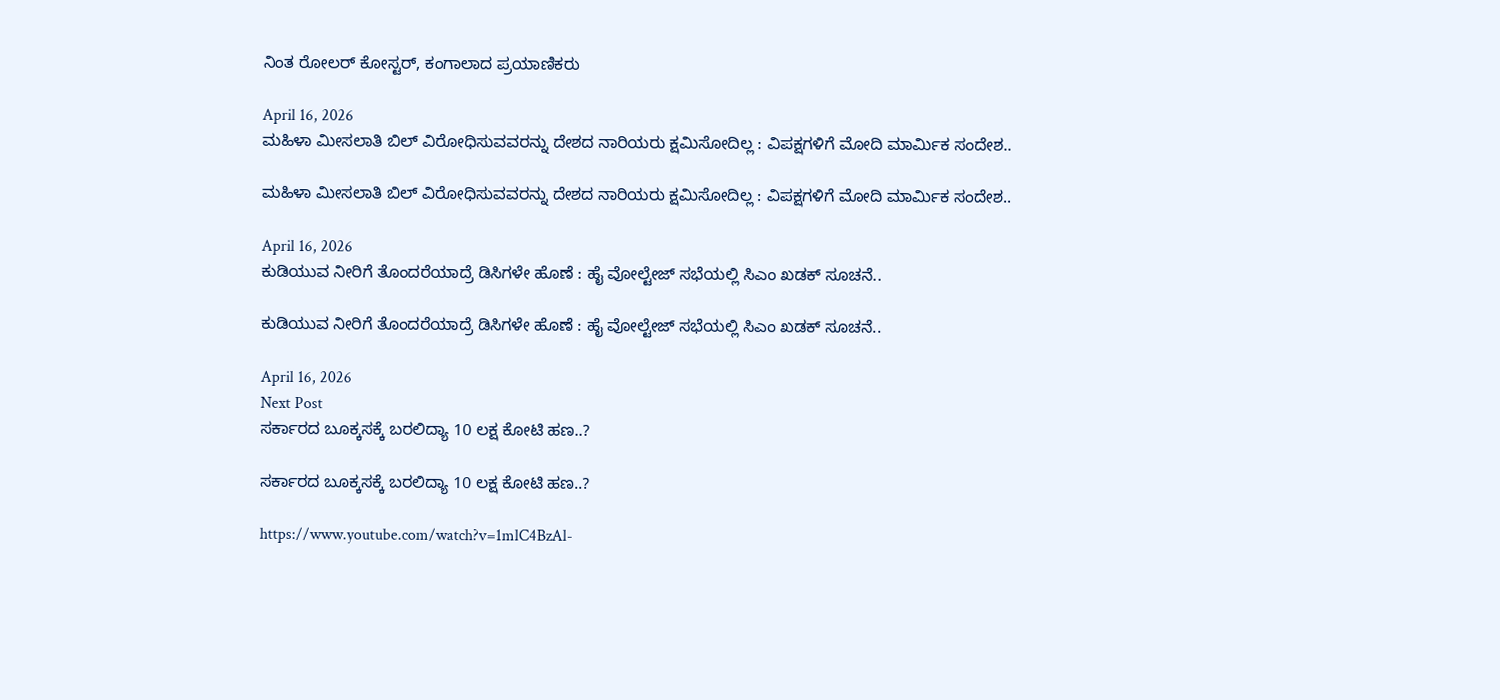ನಿಂತ ರೋಲರ್ ಕೋಸ್ಟರ್, ಕಂಗಾಲಾದ ಪ್ರಯಾಣಿಕರು

April 16, 2026
ಮಹಿಳಾ ಮೀಸಲಾತಿ ಬಿಲ್‌ ವಿರೋಧಿಸುವವರನ್ನು ದೇಶದ ನಾರಿಯರು ಕ್ಷಮಿಸೋದಿಲ್ಲ : ವಿಪಕ್ಷಗಳಿಗೆ ಮೋದಿ ಮಾರ್ಮಿಕ ಸಂದೇಶ..

ಮಹಿಳಾ ಮೀಸಲಾತಿ ಬಿಲ್‌ ವಿರೋಧಿಸುವವರನ್ನು ದೇಶದ ನಾರಿಯರು ಕ್ಷಮಿಸೋದಿಲ್ಲ : ವಿಪಕ್ಷಗಳಿಗೆ ಮೋದಿ ಮಾರ್ಮಿಕ ಸಂದೇಶ..

April 16, 2026
ಕುಡಿಯುವ ನೀರಿಗೆ ತೊಂದರೆಯಾದ್ರೆ ಡಿಸಿಗಳೇ ಹೊಣೆ : ಹೈ ವೋಲ್ಟೇಜ್‌ ಸಭೆಯಲ್ಲಿ ಸಿಎಂ ಖಡಕ್‌ ಸೂಚನೆ..

ಕುಡಿಯುವ ನೀರಿಗೆ ತೊಂದರೆಯಾದ್ರೆ ಡಿಸಿಗಳೇ ಹೊಣೆ : ಹೈ ವೋಲ್ಟೇಜ್‌ ಸಭೆಯಲ್ಲಿ ಸಿಎಂ ಖಡಕ್‌ ಸೂಚನೆ..

April 16, 2026
Next Post
ಸರ್ಕಾರದ ಬೂಕ್ಕಸಕ್ಕೆ ಬರಲಿದ್ಯಾ 10 ಲಕ್ಷ ಕೋಟಿ ಹಣ..?

ಸರ್ಕಾರದ ಬೂಕ್ಕಸಕ್ಕೆ ಬರಲಿದ್ಯಾ 10 ಲಕ್ಷ ಕೋಟಿ ಹಣ..?

https://www.youtube.com/watch?v=1mlC4BzAl-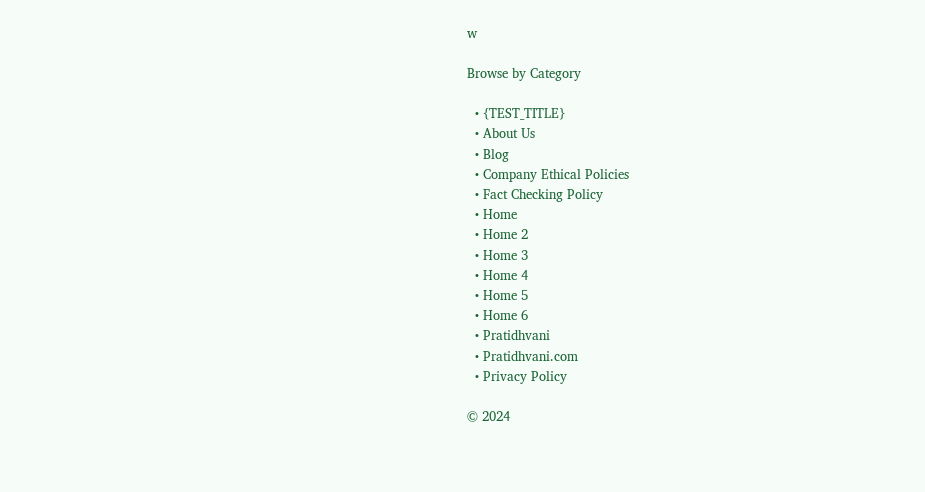w

Browse by Category

  • {TEST_TITLE}
  • About Us
  • Blog
  • Company Ethical Policies
  • Fact Checking Policy
  • Home
  • Home 2
  • Home 3
  • Home 4
  • Home 5
  • Home 6
  • Pratidhvani
  • Pratidhvani.com
  • Privacy Policy

© 2024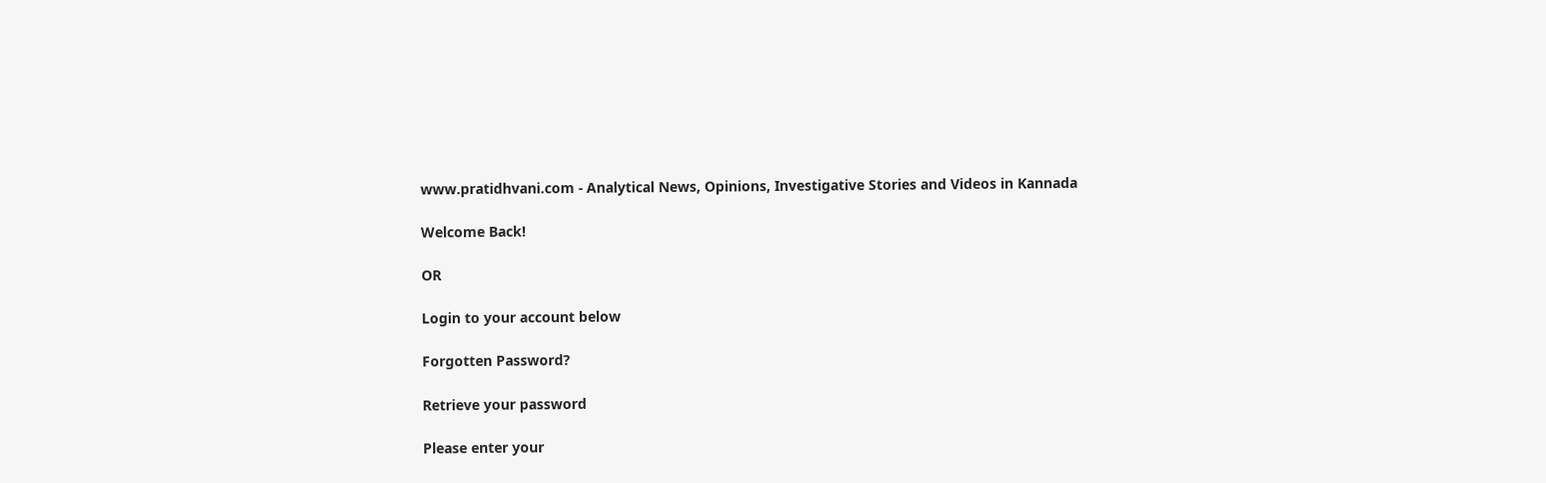www.pratidhvani.com - Analytical News, Opinions, Investigative Stories and Videos in Kannada

Welcome Back!

OR

Login to your account below

Forgotten Password?

Retrieve your password

Please enter your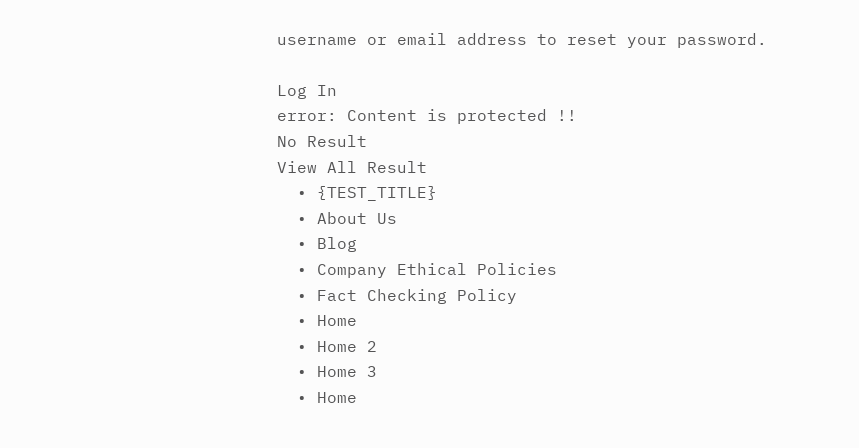username or email address to reset your password.

Log In
error: Content is protected !!
No Result
View All Result
  • {TEST_TITLE}
  • About Us
  • Blog
  • Company Ethical Policies
  • Fact Checking Policy
  • Home
  • Home 2
  • Home 3
  • Home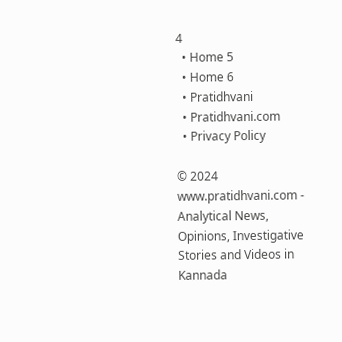4
  • Home 5
  • Home 6
  • Pratidhvani
  • Pratidhvani.com
  • Privacy Policy

© 2024 www.pratidhvani.com - Analytical News, Opinions, Investigative Stories and Videos in Kannada